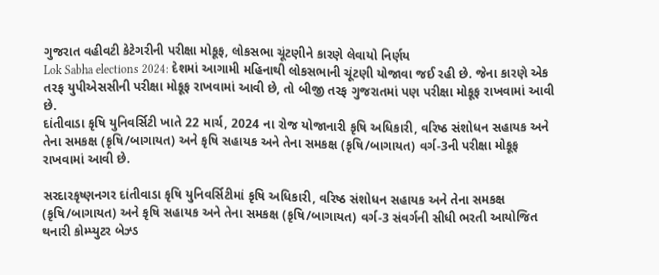ગુજરાત વહીવટી કેટેગરીની પરીક્ષા મોકૂફ, લોકસભા ચૂંટણીને કારણે લેવાયો નિર્ણય
Lok Sabha elections 2024: દેશમાં આગામી મહિનાથી લોકસભાની ચૂંટણી યોજાવા જઈ રહી છે. જેના કારણે એક તરફ યુપીએસસીની પરીક્ષા મોકૂફ રાખવામાં આવી છે, તો બીજી તરફ ગુજરાતમાં પણ પરીક્ષા મોકૂફ રાખવામાં આવી છે.
દાંતીવાડા કૃષિ યુનિવર્સિટી ખાતે 22 માર્ચ, 2024 ના રોજ યોજાનારી કૃષિ અધિકારી, વરિષ્ઠ સંશોધન સહાયક અને તેના સમકક્ષ (કૃષિ/બાગાયત) અને કૃષિ સહાયક અને તેના સમકક્ષ (કૃષિ/બાગાયત) વર્ગ-3ની પરીક્ષા મોકૂફ રાખવામાં આવી છે.

સરદારકૃષ્ણનગર દાંતીવાડા કૃષિ યુનિવર્સિટીમાં કૃષિ અધિકારી, વરિષ્ઠ સંશોધન સહાયક અને તેના સમકક્ષ (કૃષિ/બાગાયત) અને કૃષિ સહાયક અને તેના સમકક્ષ (કૃષિ/બાગાયત) વર્ગ-3 સંવર્ગની સીધી ભરતી આયોજિત થનારી કોમ્પ્યુટર બેઝ્ડ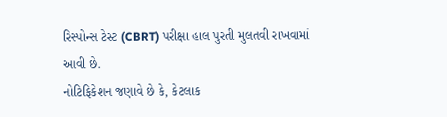રિસ્પોન્સ ટેસ્ટ (CBRT) પરીક્ષા હાલ પુરતી મુલતવી રાખવામાં આવી છે.
નોટિફિકેશન જણાવે છે કે, કેટલાક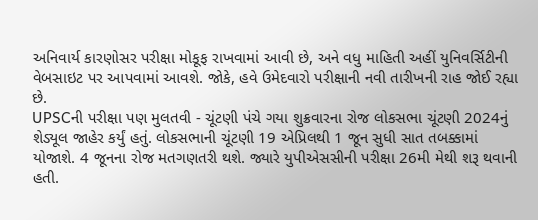અનિવાર્ય કારણોસર પરીક્ષા મોકૂફ રાખવામાં આવી છે, અને વધુ માહિતી અહીં યુનિવર્સિટીની વેબસાઇટ પર આપવામાં આવશે. જોકે, હવે ઉમેદવારો પરીક્ષાની નવી તારીખની રાહ જોઈ રહ્યા છે.
UPSCની પરીક્ષા પણ મુલતવી - ચૂંટણી પંચે ગયા શુક્રવારના રોજ લોકસભા ચૂંટણી 2024નું શેડ્યૂલ જાહેર કર્યું હતું. લોકસભાની ચૂંટણી 19 એપ્રિલથી 1 જૂન સુધી સાત તબક્કામાં યોજાશે. 4 જૂનના રોજ મતગણતરી થશે. જ્યારે યુપીએસસીની પરીક્ષા 26મી મેથી શરૂ થવાની હતી.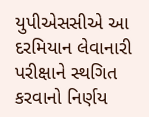યુપીએસસીએ આ દરમિયાન લેવાનારી પરીક્ષાને સ્થગિત કરવાનો નિર્ણય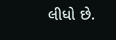લીધો છે.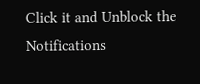Click it and Unblock the Notifications